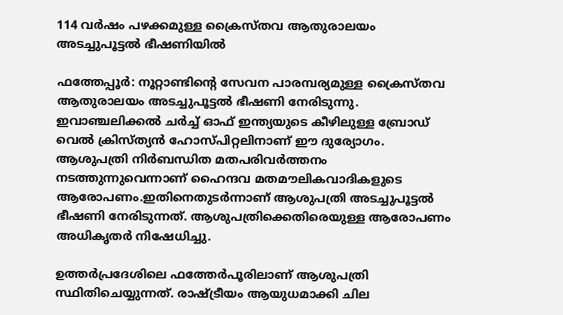114 വര്‍ഷം പഴക്കമുള്ള ക്രൈസ്തവ ആതുരാലയം അടച്ചുപൂട്ടല്‍ ഭീഷണിയില്‍

ഫത്തേപ്പൂര്‍: നൂറ്റാണ്ടിന്റെ സേവന പാരമ്പര്യമുള്ള ക്രൈസ്തവ ആതുരാലയം അടച്ചുപൂട്ടല്‍ ഭീഷണി നേരിടുന്നു. ഇവാഞ്ചലിക്കല്‍ ചര്‍ച്ച് ഓഫ് ഇന്ത്യയുടെ കീഴിലുള്ള ബ്രോഡ് വെല്‍ ക്രിസ്ത്യന്‍ ഹോസ്പിറ്റലിനാണ് ഈ ദുര്യോഗം. ആശുപത്രി നിര്‍ബന്ധിത മതപരിവര്‍ത്തനം നടത്തുന്നുവെന്നാണ് ഹൈന്ദവ മതമൗലികവാദികളുടെ ആരോപണം.ഇതിനെതുടര്‍ന്നാണ് ആശുപത്രി അടച്ചുപൂട്ടല്‍ ഭീഷണി നേരിടുന്നത്. ആശുപത്രിക്കെതിരെയുള്ള ആരോപണം അധികൃതര്‍ നിഷേധിച്ചു.

ഉത്തര്‍പ്രദേശിലെ ഫത്തേര്‍പൂരിലാണ് ആശുപത്രി സ്ഥിതിചെയ്യുന്നത്. രാഷ്ട്രീയം ആയുധമാക്കി ചില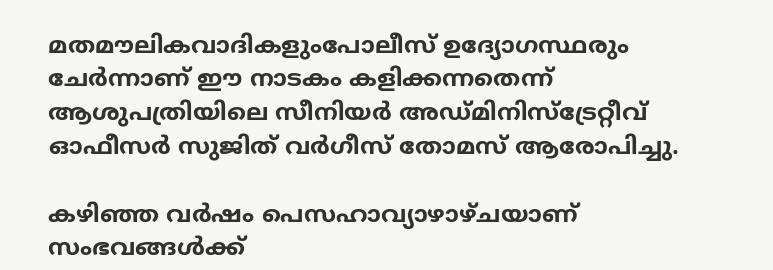മതമൗലികവാദികളുംപോലീസ് ഉദ്യോഗസ്ഥരും ചേര്‍ന്നാണ് ഈ നാടകം കളിക്കന്നതെന്ന് ആശുപത്രിയിലെ സീനിയര്‍ അഡ്മിനിസ്‌ട്രേറ്റീവ് ഓഫീസര്‍ സുജിത് വര്‍ഗീസ് തോമസ് ആരോപിച്ചു.

കഴിഞ്ഞ വര്‍ഷം പെസഹാവ്യാഴാഴ്ചയാണ് സംഭവങ്ങള്‍ക്ക്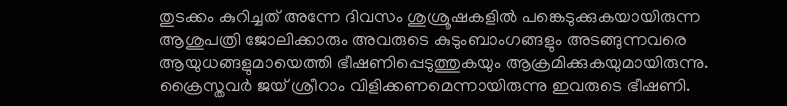തുടക്കം കുറിച്ചത് അന്നേ ദിവസം ശുശ്രൂഷകളില്‍ പങ്കെടുക്കുകയായിരുന്ന ആശുപത്രി ജോലിക്കാരും അവരുടെ കുടുംബാംഗങ്ങളും അടങ്ങുന്നവരെ ആയുധങ്ങളുമായെത്തി ഭീഷണിപ്പെടുത്തുകയും ആക്രമിക്കുകയുമായിരുന്നു. ക്രൈസ്തവര്‍ ജയ് ശ്രീറാം വിളിക്കണമെന്നായിരുന്നു ഇവരുടെ ഭീഷണി.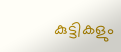കുട്ടികളും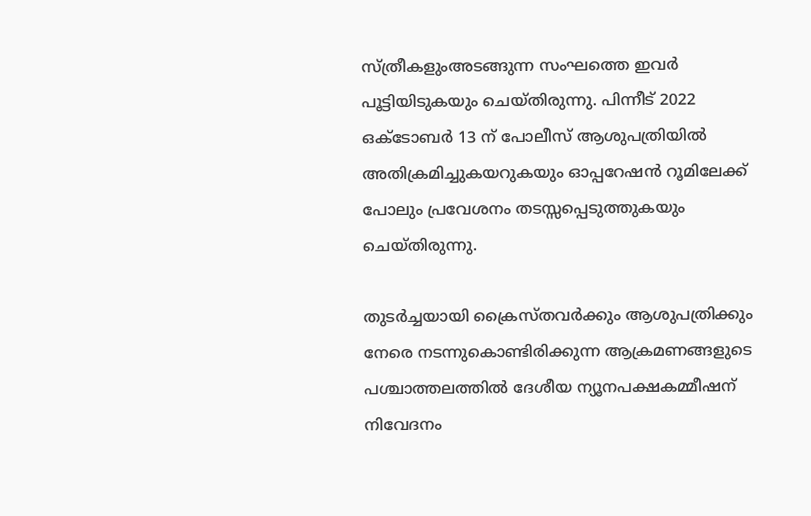സ്ത്രീകളുംഅടങ്ങുന്ന സംഘത്തെ ഇവര്‍ പൂട്ടിയിടുകയും ചെയ്തിരുന്നു. പിന്നീട് 2022 ഒക്ടോബര്‍ 13 ന് പോലീസ് ആശുപത്രിയില്‍ അതിക്രമിച്ചുകയറുകയും ഓപ്പറേഷന്‍ റൂമിലേക്ക് പോലും പ്രവേശനം തടസ്സപ്പെടുത്തുകയും ചെയ്തിരുന്നു.

തുടര്‍ച്ചയായി ക്രൈസ്തവര്‍ക്കും ആശുപത്രിക്കും നേരെ നടന്നുകൊണ്ടിരിക്കുന്ന ആക്രമണങ്ങളുടെ പശ്ചാത്തലത്തില്‍ ദേശീയ ന്യൂനപക്ഷകമ്മീഷന് നിവേദനം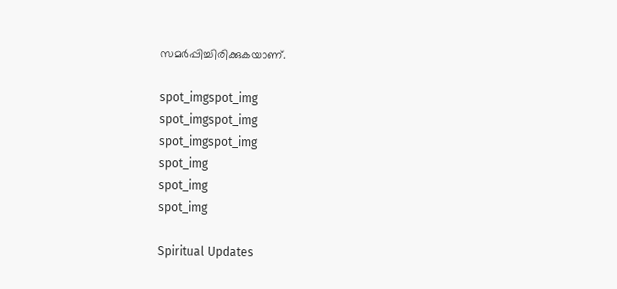സമര്‍പ്പിച്ചിരിക്കുകയാണ്.

spot_imgspot_img
spot_imgspot_img
spot_imgspot_img
spot_img
spot_img
spot_img

Spiritual Updates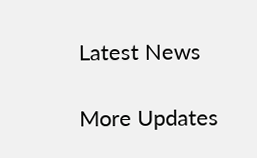Latest News

More Updates